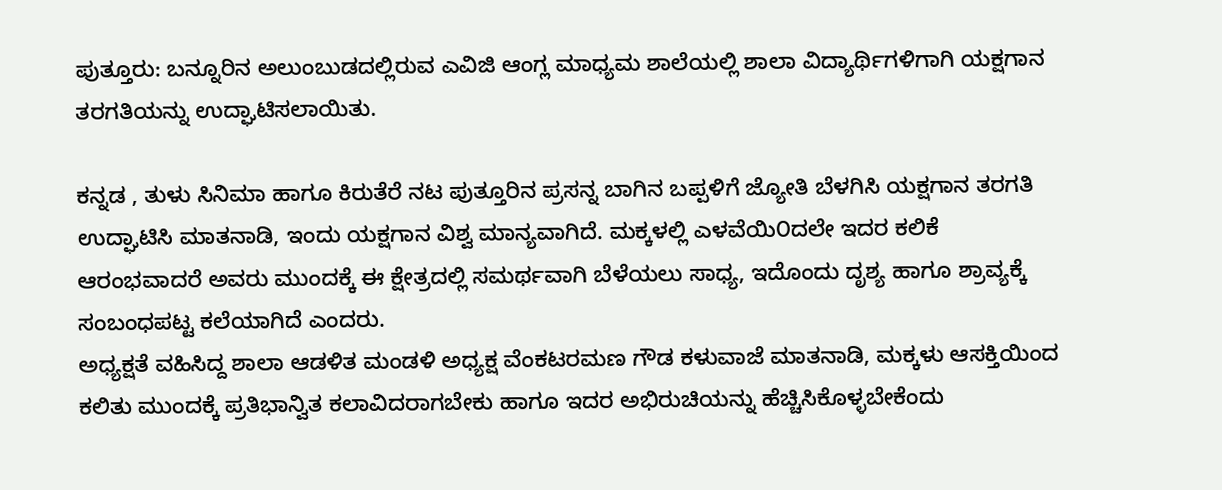ಪುತ್ತೂರು: ಬನ್ನೂರಿನ ಅಲುಂಬುಡದಲ್ಲಿರುವ ಎವಿಜಿ ಆಂಗ್ಲ ಮಾಧ್ಯಮ ಶಾಲೆಯಲ್ಲಿ ಶಾಲಾ ವಿದ್ಯಾರ್ಥಿಗಳಿಗಾಗಿ ಯಕ್ಷಗಾನ ತರಗತಿಯನ್ನು ಉದ್ಘಾಟಿಸಲಾಯಿತು.

ಕನ್ನಡ , ತುಳು ಸಿನಿಮಾ ಹಾಗೂ ಕಿರುತೆರೆ ನಟ ಪುತ್ತೂರಿನ ಪ್ರಸನ್ನ ಬಾಗಿನ ಬಪ್ಪಳಿಗೆ ಜ್ಯೋತಿ ಬೆಳಗಿಸಿ ಯಕ್ಷಗಾನ ತರಗತಿ ಉದ್ಘಾಟಿಸಿ ಮಾತನಾಡಿ, ಇಂದು ಯಕ್ಷಗಾನ ವಿಶ್ವ ಮಾನ್ಯವಾಗಿದೆ. ಮಕ್ಕಳಲ್ಲಿ ಎಳವೆಯಿ೦ದಲೇ ಇದರ ಕಲಿಕೆ ಆರಂಭವಾದರೆ ಅವರು ಮುಂದಕ್ಕೆ ಈ ಕ್ಷೇತ್ರದಲ್ಲಿ ಸಮರ್ಥವಾಗಿ ಬೆಳೆಯಲು ಸಾಧ್ಯ, ಇದೊಂದು ದೃಶ್ಯ ಹಾಗೂ ಶ್ರಾವ್ಯಕ್ಕೆ ಸಂಬಂಧಪಟ್ಟ ಕಲೆಯಾಗಿದೆ ಎಂದರು.
ಅಧ್ಯಕ್ಷತೆ ವಹಿಸಿದ್ದ ಶಾಲಾ ಆಡಳಿತ ಮಂಡಳಿ ಅಧ್ಯಕ್ಷ ವೆಂಕಟರಮಣ ಗೌಡ ಕಳುವಾಜೆ ಮಾತನಾಡಿ, ಮಕ್ಕಳು ಆಸಕ್ತಿಯಿಂದ ಕಲಿತು ಮುಂದಕ್ಕೆ ಪ್ರತಿಭಾನ್ವಿತ ಕಲಾವಿದರಾಗಬೇಕು ಹಾಗೂ ಇದರ ಅಭಿರುಚಿಯನ್ನು ಹೆಚ್ಚಿಸಿಕೊಳ್ಳಬೇಕೆಂದು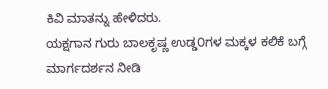ಕಿವಿ ಮಾತನ್ನು ಹೇಳಿದರು.
ಯಕ್ಷಗಾನ ಗುರು ಬಾಲಕೃಷ್ಣ ಉಡ್ಡ೦ಗಳ ಮಕ್ಕಳ ಕಲಿಕೆ ಬಗ್ಗೆ ಮಾರ್ಗದರ್ಶನ ನೀಡಿ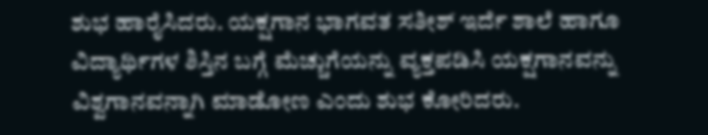ಶುಭ ಹಾರೈಸಿದರು. ಯಕ್ಷಗಾನ ಭಾಗವತ ಸತೀಶ್ ಇರ್ದೆ ಶಾಲೆ ಹಾಗೂ ವಿದ್ಯಾರ್ಥಿಗಳ ಶಿಸ್ತಿನ ಬಗ್ಗೆ ಮೆಚ್ಚುಗೆಯನ್ನು ವ್ಯಕ್ತಪಡಿಸಿ ಯಕ್ಷಗಾನವನ್ನು ವಿಶ್ವಗಾನವನ್ನಾಗಿ ಮಾಡೋಣ ಎಂದು ಶುಭ ಕೋರಿದರು.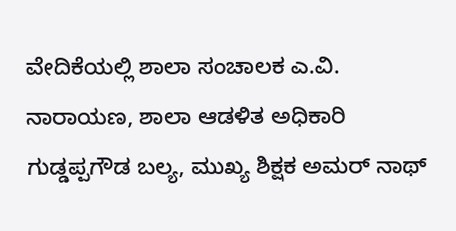ವೇದಿಕೆಯಲ್ಲಿ ಶಾಲಾ ಸಂಚಾಲಕ ಎ.ವಿ. ನಾರಾಯಣ, ಶಾಲಾ ಆಡಳಿತ ಅಧಿಕಾರಿ ಗುಡ್ಡಪ್ಪಗೌಡ ಬಲ್ಯ, ಮುಖ್ಯ ಶಿಕ್ಷಕ ಅಮರ್ ನಾಥ್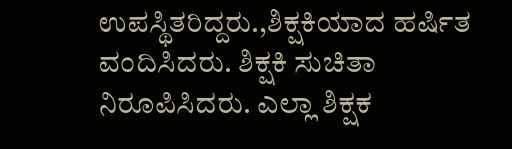ಉಪಸ್ಥಿತರಿದ್ದರು.,ಶಿಕ್ಷಕಿಯಾದ ಹರ್ಷಿತ ವಂದಿಸಿದರು. ಶಿಕ್ಷಕಿ ಸುಚಿತಾ ನಿರೂಪಿಸಿದರು. ಎಲ್ಲಾ ಶಿಕ್ಷಕ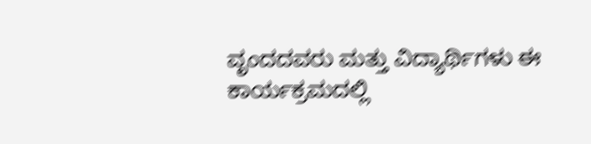ವೃಂದದವರು ಮತ್ತು ವಿದ್ಯಾರ್ಥಿಗಳು ಈ ಕಾರ್ಯಕ್ರಮದಲ್ಲಿ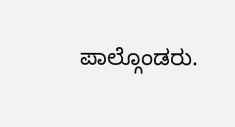ಪಾಲ್ಗೊಂಡರು.